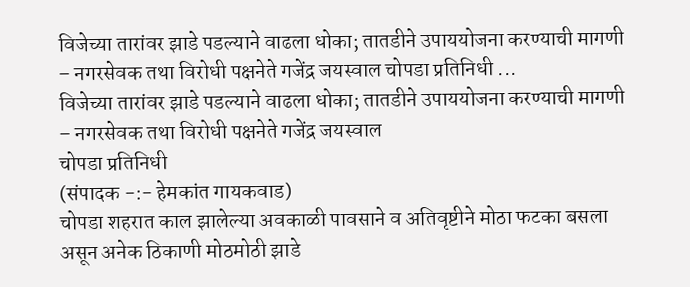विजेच्या तारांवर झाडे पडल्याने वाढला धोका; तातडीने उपाययोजना करण्याची मागणी – नगरसेवक तथा विरोधी पक्षनेते गजेंद्र जयस्वाल चोपडा प्रतिनिधी ...
विजेच्या तारांवर झाडे पडल्याने वाढला धोका; तातडीने उपाययोजना करण्याची मागणी – नगरसेवक तथा विरोधी पक्षनेते गजेंद्र जयस्वाल
चोपडा प्रतिनिधी
(संपादक -:- हेमकांत गायकवाड)
चोपडा शहरात काल झालेल्या अवकाळी पावसाने व अतिवृष्टीने मोठा फटका बसला असून अनेक ठिकाणी मोठमोठी झाडे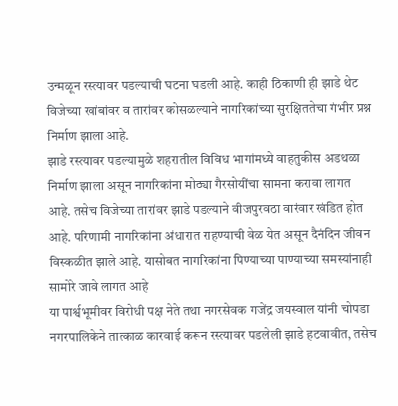उन्मळून रस्त्यावर पडल्याची घटना घडली आहे. काही ठिकाणी ही झाडे थेट विजेच्या खांबांवर व तारांवर कोसळल्याने नागरिकांच्या सुरक्षिततेचा गंभीर प्रश्न निर्माण झाला आहे.
झाडे रस्त्यावर पडल्यामुळे शहरातील विविध भागांमध्ये वाहतुकीस अडथळा निर्माण झाला असून नागरिकांना मोठ्या गैरसोयींचा सामना करावा लागत आहे. तसेच विजेच्या तारांवर झाडे पडल्याने वीजपुरवठा वारंवार खंडित होत आहे. परिणामी नागरिकांना अंधारात राहण्याची वेळ येत असून दैनंदिन जीवन विस्कळीत झाले आहे. यासोबत नागरिकांना पिण्याच्या पाण्याच्या समस्यांनाही सामोरे जावे लागत आहे
या पार्श्वभूमीवर विरोधी पक्ष नेते तथा नगरसेवक गजेंद्र जयस्वाल यांनी चोपडा नगरपालिकेने तात्काळ कारवाई करून रस्त्यावर पडलेली झाडे हटवावीत, तसेच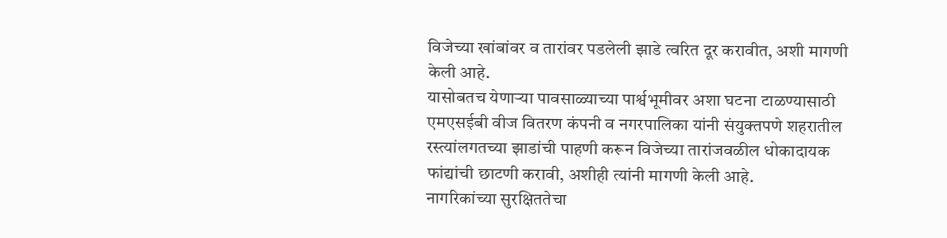विजेच्या खांबांवर व तारांवर पडलेली झाडे त्वरित दूर करावीत, अशी मागणी केली आहे.
यासोबतच येणाऱ्या पावसाळ्याच्या पार्श्वभूमीवर अशा घटना टाळण्यासाठी एमएसईबी वीज वितरण कंपनी व नगरपालिका यांनी संयुक्तपणे शहरातील रस्त्यांलगतच्या झाडांची पाहणी करून विजेच्या तारांजवळील धोकादायक फांद्यांची छाटणी करावी, अशीही त्यांनी मागणी केली आहे.
नागरिकांच्या सुरक्षिततेचा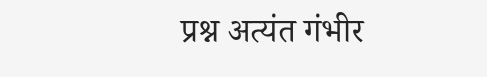प्रश्न अत्यंत गंभीर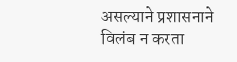असल्याने प्रशासनाने विलंब न करता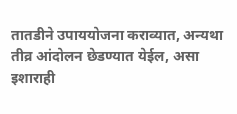तातडीने उपाययोजना कराव्यात, अन्यथा तीव्र आंदोलन छेडण्यात येईल, असा इशाराही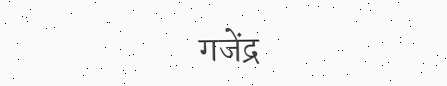गजेंद्र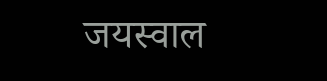जयस्वाल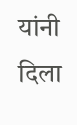यांनी दिला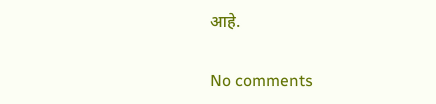आहे.

No comments